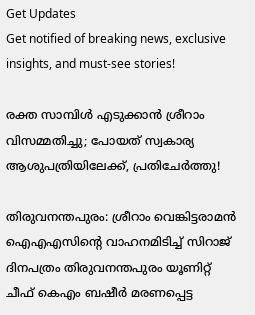Get Updates
Get notified of breaking news, exclusive insights, and must-see stories!

രക്ത സാമ്പിൾ എടുക്കാൻ ശ്രീറാം വിസമ്മതിച്ചു; പോയത് സ്വകാര്യ ആശുപത്രിയിലേക്ക്, പ്രതിചേർത്തു!

തിരുവനന്തപുരം: ശ്രീറാം വെങ്കിട്ടരാമൻ ഐഎഎസിന്റെ വാഹനമിടിച്ച് സിറാജ് ദിനപത്രം തിരുവനന്തപുരം യൂണിറ്റ് ചീഫ് കെഎം ബഷീർ മരണപ്പെട്ട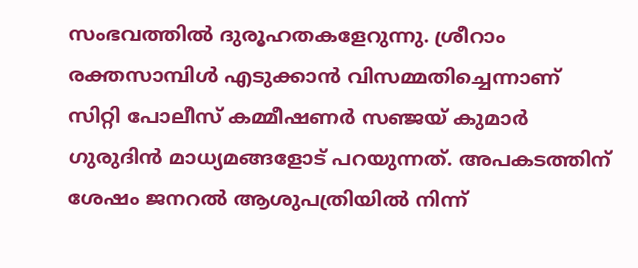സംഭവത്തിൽ ദുരൂഹതകളേറുന്നു. ശ്രീറാം രക്തസാമ്പിൾ എടുക്കാൻ വിസമ്മതിച്ചെന്നാണ് സിറ്റി പോലീസ് കമ്മീഷണർ സഞ്ജയ് കുമാർ ഗുരുദിൻ മാധ്യമങ്ങളോട് പറയുന്നത്. അപകടത്തിന് ശേഷം ജനറൽ ആശുപത്രിയിൽ നിന്ന്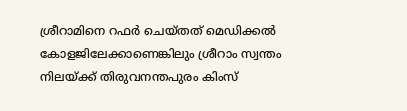ശ്രീറാമിനെ റഫർ ചെയ്തത് മെഡിക്കൽ കോളജിലേക്കാണെങ്കിലും ശ്രീറാം സ്വന്തം നിലയ്ക്ക് തിരുവനന്തപുരം കിംസ്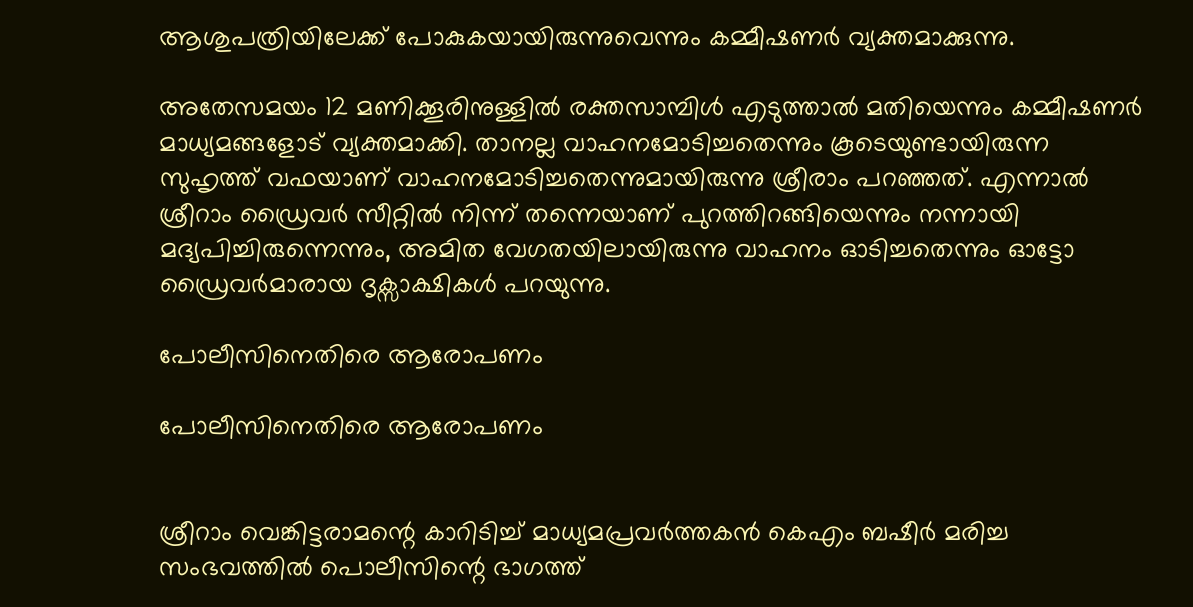ആശുപത്രിയിലേക്ക് പോകുകയായിരുന്നുവെന്നും കമ്മീഷണർ വ്യക്തമാക്കുന്നു.

അതേസമയം 12 മണിക്കൂരിനുള്ളിൽ രക്തസാമ്പിൾ എടുത്താൽ മതിയെന്നും കമ്മീഷണർ മാധ്യമങ്ങളോട് വ്യക്തമാക്കി. താനല്ല വാഹനമോടിച്ചതെന്നും കൂടെയുണ്ടായിരുന്ന സുഹൃത്ത് വഫയാണ് വാഹനമോടിച്ചതെന്നുമായിരുന്നു ശ്രീരാം പറഞ്ഞത്. എന്നാൽ ശ്രീറാം ഡ്രൈവർ സീറ്റിൽ നിന്ന് തന്നെയാണ് പുറത്തിറങ്ങിയെന്നും നന്നായി മദ്യപിച്ചിരുന്നെന്നും, അമിത വേഗതയിലായിരുന്നു വാഹനം ഓടിച്ചതെന്നും ഓട്ടോ ഡ്രൈവർമാരായ ദൃക്സാക്ഷികൾ പറയുന്നു.

പോലീസിനെതിരെ ആരോപണം

പോലീസിനെതിരെ ആരോപണം


ശ്രീറാം വെങ്കിട്ടരാമന്റെ കാറിടിച്ച് മാധ്യമപ്രവര്‍ത്തകന്‍ കെഎം ബഷീര്‍ മരിച്ച സംഭവത്തില്‍ പൊലീസിന്റെ ഭാഗത്ത്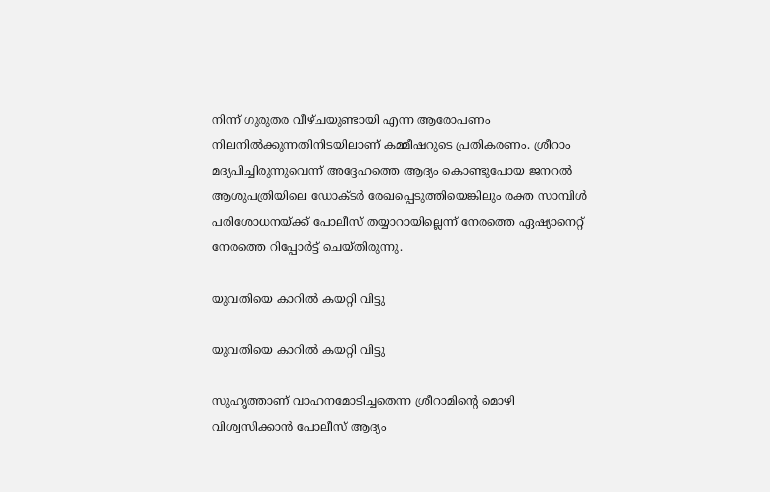നിന്ന് ഗുരുതര വീഴ്ചയുണ്ടായി എന്ന ആരോപണം നിലനിൽക്കുന്നതിനിടയിലാണ് കമ്മീഷറുടെ പ്രതികരണം. ശ്രീറാം മദ്യപിച്ചിരുന്നുവെന്ന് അദ്ദേഹത്തെ ആദ്യം കൊണ്ടുപോയ ജനറല്‍ ആശുപത്രിയിലെ ഡോക്ടര്‍ രേഖപ്പെടുത്തിയെങ്കിലും രക്ത സാമ്പിള്‍ പരിശോധനയ്ക്ക് പോലീസ് തയ്യാറായില്ലെന്ന് നേരത്തെ ഏഷ്യാനെറ്റ് നേരത്തെ റിപ്പോർട്ട് ചെയ്തിരുന്നു.

യുവതിയെ കാറിൽ കയറ്റി വിട്ടു

യുവതിയെ കാറിൽ കയറ്റി വിട്ടു

സുഹൃത്താണ് വാഹനമോടിച്ചതെന്ന ശ്രീറാമിന്റെ മൊഴി വിശ്വസിക്കാന്‍ പോലീസ് ആദ്യം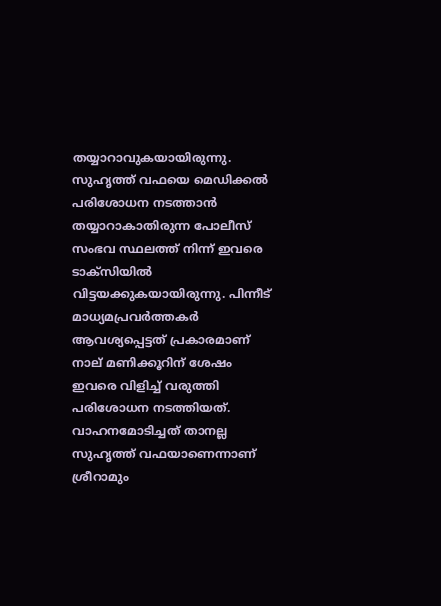തയ്യാറാവുകയായിരുന്നു. സുഹൃത്ത് വഫയെ മെഡിക്കല്‍ പരിശോധന നടത്താന്‍ തയ്യാറാകാതിരുന്ന പോലീസ് സംഭവ സ്ഥലത്ത് നിന്ന് ഇവരെ ടാക്‌സിയില്‍ വിട്ടയക്കുകയായിരുന്നു. പിന്നീട് മാധ്യമപ്രവര്‍ത്തകര്‍ ആവശ്യപ്പെട്ടത് പ്രകാരമാണ് നാല് മണിക്കൂറിന് ശേഷം ഇവരെ വിളിച്ച് വരുത്തി പരിശോധന നടത്തിയത്. വാഹനമോടിച്ചത് താനല്ല സുഹൃത്ത് വഫയാണെന്നാണ് ശ്രീറാമും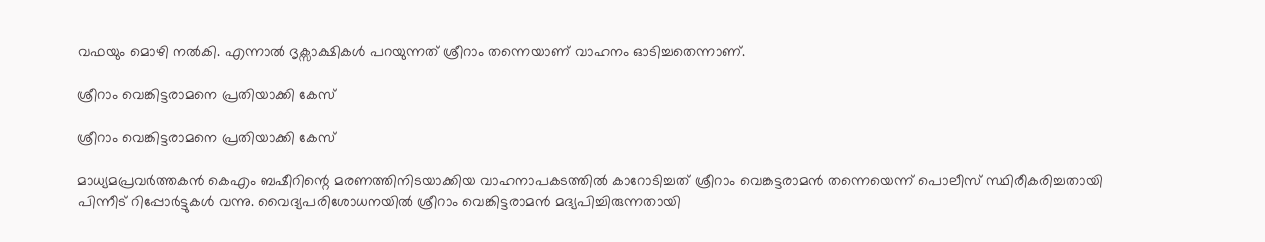വഫയും മൊഴി നല്‍കി. എന്നാൽ ദൃക്സാക്ഷികൾ പറയുന്നത് ശ്രീറാം തന്നെയാണ് വാഹനം ഓടിച്ചതെന്നാണ്.

ശ്രീറാം വെങ്കിട്ടരാമനെ പ്രതിയാക്കി കേസ്

ശ്രീറാം വെങ്കിട്ടരാമനെ പ്രതിയാക്കി കേസ്

മാധ്യമപ്രവര്‍ത്തകന്‍ കെഎം ബഷീറിന്റെ മരണത്തിനിടയാക്കിയ വാഹനാപകടത്തില്‍ കാറോടിച്ചത് ശ്രീറാം വെങ്കട്ടരാമന്‍ തന്നെയെന്ന് പൊലീസ് സ്ഥിരീകരിച്ചതായി പിന്നീട് റിപ്പോര്‍ട്ടുകൾ വന്നു. വൈദ്യപരിശോധനയില്‍ ശ്രീറാം വെങ്കിട്ടരാമന്‍ മദ്യപിച്ചിരുന്നതായി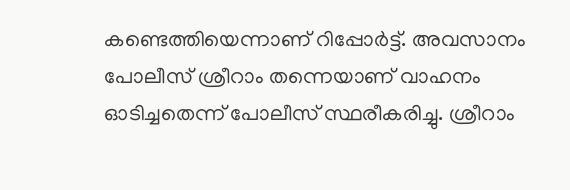കണ്ടെത്തിയെന്നാണ് റിപ്പോർട്ട്. അവസാനം പോലീസ് ശ്രീറാം തന്നെയാണ് വാഹനം ഓടിച്ചതെന്ന് പോലീസ് സ്ഥരീകരിച്ചു. ശ്രീറാം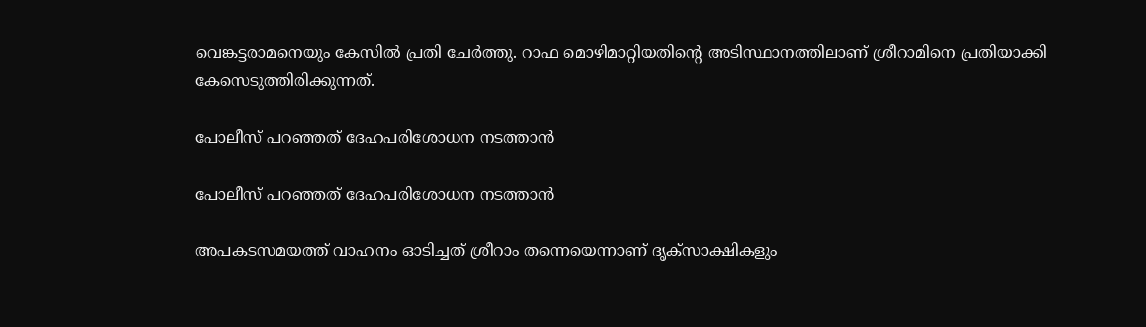വെങ്കട്ടരാമനെയും കേസിൽ പ്രതി ചേർത്തു. റാഫ മൊഴിമാറ്റിയതിന്റെ അടിസ്ഥാനത്തിലാണ് ശ്രീറാമിനെ പ്രതിയാക്കി കേസെടുത്തിരിക്കുന്നത്.

പോലീസ് പറഞ്ഞത് ദേഹപരിശോധന നടത്താൻ

പോലീസ് പറഞ്ഞത് ദേഹപരിശോധന നടത്താൻ

അപകടസമയത്ത് വാഹനം ഓടിച്ചത് ശ്രീറാം തന്നെയെന്നാണ് ദൃക്സാക്ഷികളും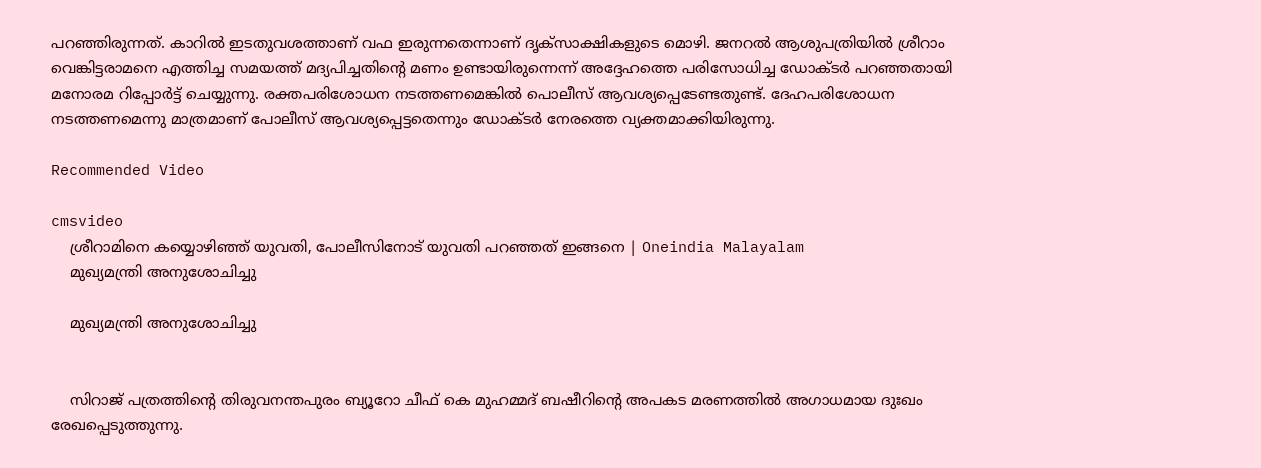പറഞ്ഞിരുന്നത്. കാറിൽ ഇടതുവശത്താണ് വഫ ഇരുന്നതെന്നാണ് ദൃക്സാക്ഷികളുടെ മൊഴി. ജനറൽ ആശുപത്രിയിൽ ശ്രീറാം വെങ്കിട്ടരാമനെ എത്തിച്ച സമയത്ത് മദ്യപിച്ചതിന്റെ മണം ഉണ്ടായിരുന്നെന്ന് അദ്ദേഹത്തെ പരിസോധിച്ച ഡോക്ടർ പറഞ്ഞതായി മനോരമ റിപ്പോർട്ട് ചെയ്യുന്നു. രക്തപരിശോധന നടത്തണമെങ്കിൽ പൊലീസ് ആവശ്യപ്പെടേണ്ടതുണ്ട്. ദേഹപരിശോധന നടത്തണമെന്നു മാത്രമാണ് പോലീസ് ആവശ്യപ്പെട്ടതെന്നും ഡോക്ടർ നേരത്തെ വ്യക്തമാക്കിയിരുന്നു.

Recommended Video

cmsvideo
    ശ്രീറാമിനെ കയ്യൊഴിഞ്ഞ് യുവതി, പോലീസിനോട് യുവതി പറഞ്ഞത് ഇങ്ങനെ | Oneindia Malayalam
    മുഖ്യമന്ത്രി അനുശോചിച്ചു

    മുഖ്യമന്ത്രി അനുശോചിച്ചു


    സിറാജ് പത്രത്തിന്റെ തിരുവനന്തപുരം ബ്യൂറോ ചീഫ് കെ മുഹമ്മദ് ബഷീറിന്റെ അപകട മരണത്തിൽ അഗാധമായ ദുഃഖം രേഖപ്പെടുത്തുന്നു.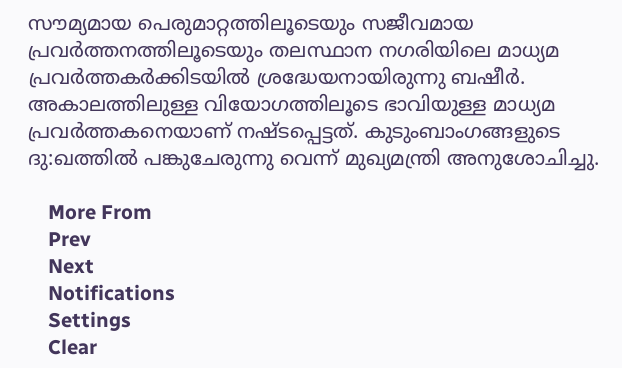സൗമ്യമായ പെരുമാറ്റത്തിലൂടെയും സജീവമായ പ്രവർത്തനത്തിലൂടെയും തലസ്ഥാന നഗരിയിലെ മാധ്യമ പ്രവർത്തകർക്കിടയിൽ ശ്രദ്ധേയനായിരുന്നു ബഷീർ. അകാലത്തിലുള്ള വിയോഗത്തിലൂടെ ഭാവിയുള്ള മാധ്യമ പ്രവർത്തകനെയാണ് നഷ്ടപ്പെട്ടത്. കുടുംബാംഗങ്ങളുടെ ദു:ഖത്തിൽ പങ്കുചേരുന്നു വെന്ന് മുഖ്യമന്ത്രി അനുശോചിച്ചു.

    More From
    Prev
    Next
    Notifications
    Settings
    Clear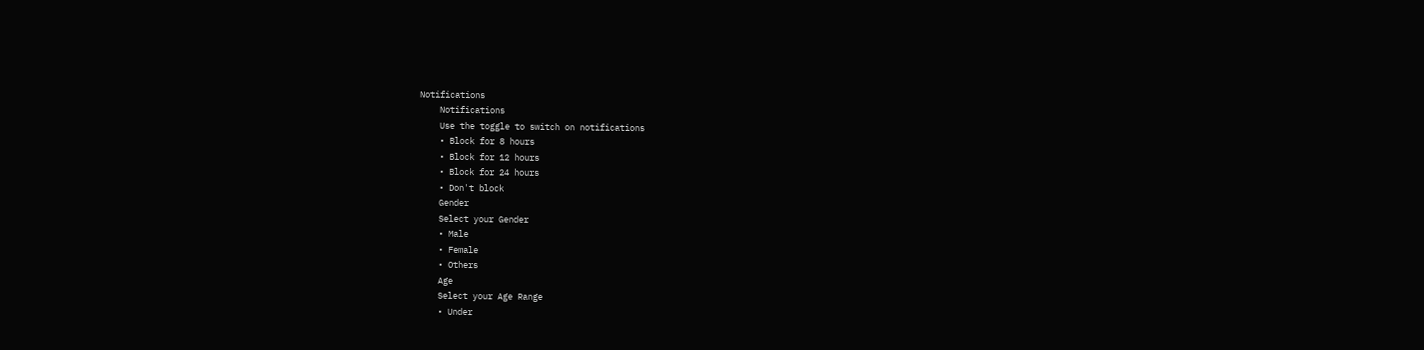Notifications
    Notifications
    Use the toggle to switch on notifications
    • Block for 8 hours
    • Block for 12 hours
    • Block for 24 hours
    • Don't block
    Gender
    Select your Gender
    • Male
    • Female
    • Others
    Age
    Select your Age Range
    • Under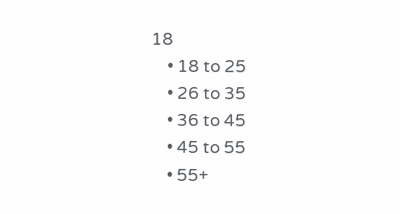18
    • 18 to 25
    • 26 to 35
    • 36 to 45
    • 45 to 55
    • 55+